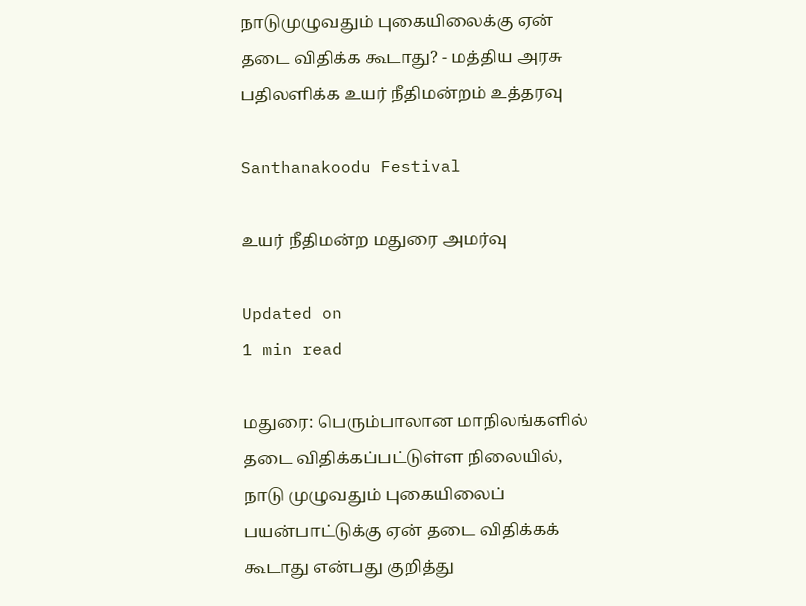நாடுமுழுவதும் புகையிலைக்கு ஏன் தடை விதிக்க கூடாது? - மத்திய அரசு பதிலளிக்க உயர் நீதிமன்றம் உத்தரவு

Santhanakoodu Festival

உயர் நீதிமன்ற மதுரை அமர்வு

Updated on
1 min read

மதுரை: பெரும்பாலான மாநிலங்களில் தடை விதிக்கப்பட்டுள்ள நிலையில், நாடு முழுவதும் புகையிலைப் பயன்பாட்டுக்கு ஏன் தடை விதிக்கக் கூடாது என்பது குறித்து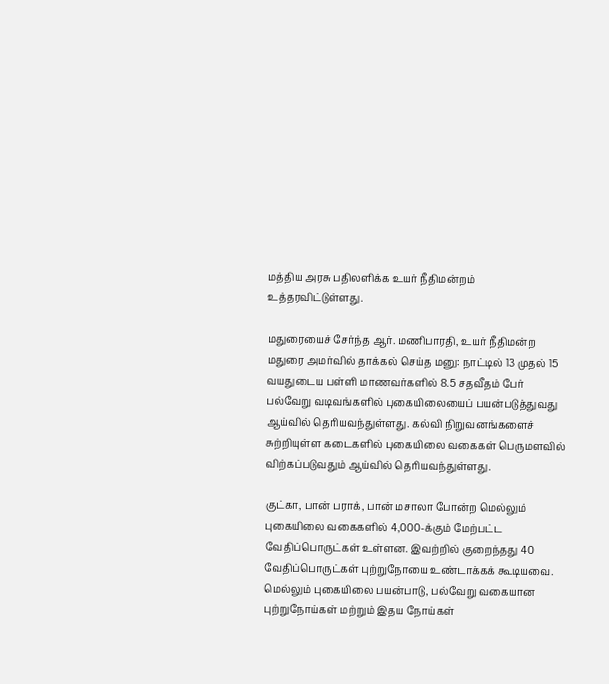மத்திய அரசு பதிலளிக்க உயர் நீதிமன்றம் உத்தரவிட்டுள்ளது.

மதுரையைச் சேர்ந்த ஆர். மணிபாரதி, உயர் நீதிமன்ற மதுரை அமர்வில் தாக்கல் செய்த மனு: நாட்டில் 13 முதல் 15 வயதுடைய பள்ளி மாணவர்களில் 8.5 சதவீதம் பேர் பல்வேறு வடிவங்களில் புகையிலையைப் பயன்படுத்துவது ஆய்வில் தெரியவந்துள்ளது. கல்வி நிறுவனங்களைச் சுற்றியுள்ள கடைகளில் புகையிலை வகைகள் பெருமளவில் விற்கப்படுவதும் ஆய்வில் தெரியவந்துள்ளது.

குட்கா, பான் பராக், பான் மசாலா போன்ற மெல்லும் புகையிலை வகைகளில் 4,000-க்கும் மேற்பட்ட வேதிப்பொருட்கள் உள்ளன. இவற்றில் குறைந்தது 40 வேதிப்பொருட்கள் புற்றுநோயை உண்டாக்கக் கூடியவை. மெல்லும் புகையிலை பயன்பாடு, பல்வேறு வகையான புற்றுநோய்கள் மற்றும் இதய நோய்கள்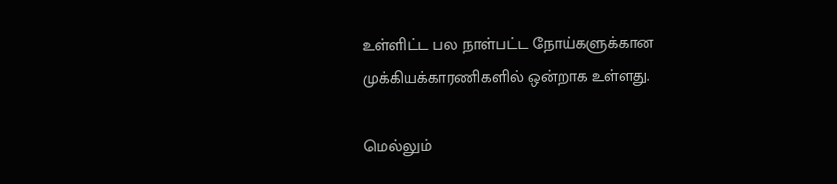உள்ளிட்ட பல நாள்பட்ட நோய்களுக்கான முக்கியக்காரணிகளில் ஒன்றாக உள்ளது.

மெல்லும்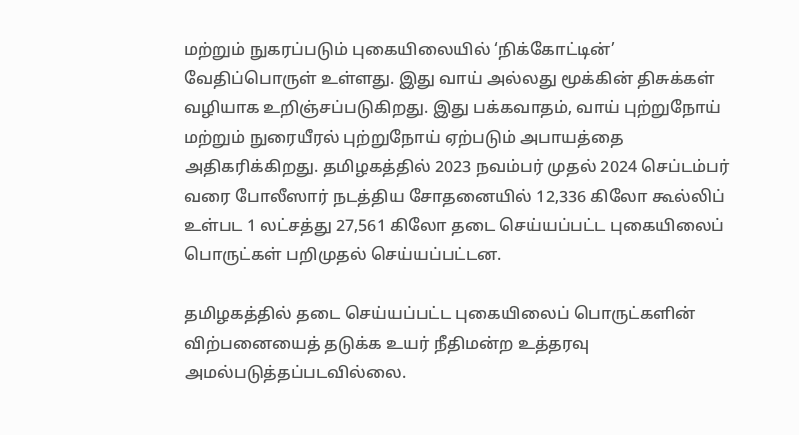மற்றும் நுகரப்படும் புகையிலையில் ‘நிக்கோட்டின்’ வேதிப்பொருள் உள்ளது. இது வாய் அல்லது மூக்கின் திசுக்கள் வழியாக உறிஞ்சப்படுகிறது. இது பக்கவாதம், வாய் புற்றுநோய் மற்றும் நுரையீரல் புற்றுநோய் ஏற்படும் அபாயத்தை அதிகரிக்கிறது. தமிழகத்தில் 2023 நவம்பர் முதல் 2024 செப்டம்பர் வரை போலீஸார் நடத்திய சோதனையில் 12,336 கிலோ கூல்லிப் உள்பட 1 லட்சத்து 27,561 கிலோ தடை செய்யப்பட்ட புகையிலைப் பொருட்கள் பறிமுதல் செய்யப்பட்டன.

தமிழகத்தில் தடை செய்யப்பட்ட புகையிலைப் பொருட்களின் விற்பனையைத் தடுக்க உயர் நீதிமன்ற உத்தரவு அமல்படுத்தப்படவில்லை.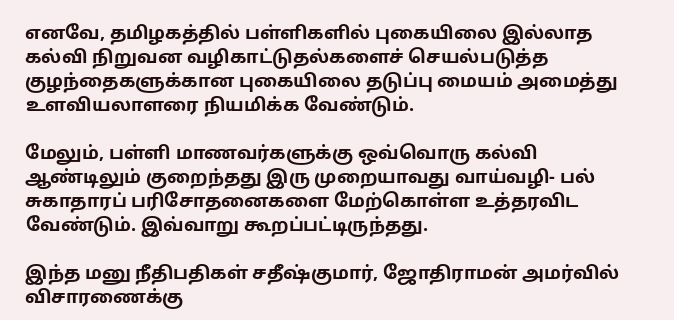எனவே, தமிழகத்தில் பள்ளிகளில் புகையிலை இல்லாத கல்வி நிறுவன வழிகாட்டுதல்களைச் செயல்படுத்த குழந்தைகளுக்கான புகையிலை தடுப்பு மையம் அமைத்து உளவியலாளரை நியமிக்க வேண்டும்.

மேலும், பள்ளி மாணவர்களுக்கு ஒவ்வொரு கல்வி ஆண்டிலும் குறைந்தது இரு முறையாவது வாய்வழி- பல் சுகாதாரப் பரிசோதனைகளை மேற்கொள்ள உத்தரவிட வேண்டும். இவ்வாறு கூறப்பட்டிருந்தது.

இந்த மனு நீதிபதிகள் சதீஷ்குமார், ஜோதிராமன் அமர்வில் விசாரணைக்கு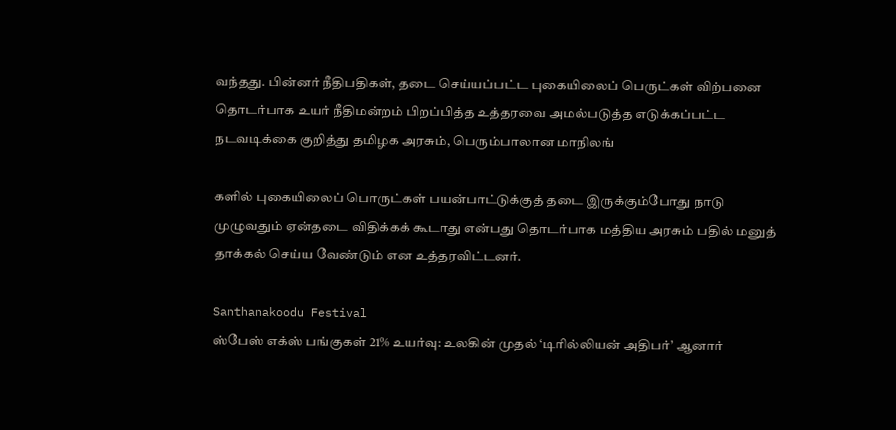வந்தது. பின்னர் நீதிபதிகள், தடை செய்யப்பட்ட புகையிலைப் பெருட்கள் விற்பனை தொடர்பாக உயர் நீதிமன்றம் பிறப்பித்த உத்தரவை அமல்படுத்த எடுக்கப்பட்ட நடவடிக்கை குறித்து தமிழக அரசும், பெரும்பாலான மாநிலங்

களில் புகையிலைப் பொருட்கள் பயன்பாட்டுக்குத் தடை இருக்கும்போது நாடு முழுவதும் ஏன்தடை விதிக்கக் கூடாது என்பது தொடர்பாக மத்திய அரசும் பதில் மனுத் தாக்கல் செய்ய வேண்டும் என உத்தரவிட்டனர்.

Santhanakoodu Festival
ஸ்பேஸ் எக்ஸ் பங்குகள் 21% உயர்வு: உலகின் முதல் ‘டிரில்லியன் அதிபர்’ ஆனார்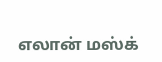எலான் மஸ்க்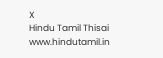X
Hindu Tamil Thisai
www.hindutamil.in